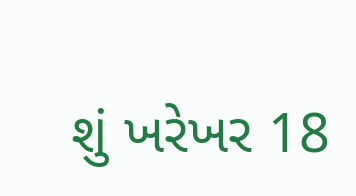શું ખરેખર 18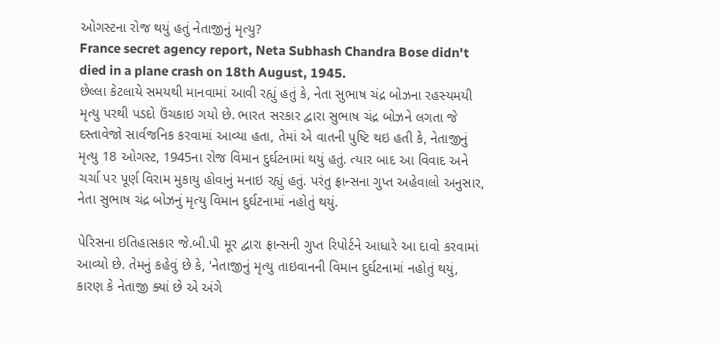ઓગસ્ટના રોજ થયું હતું નેતાજીનું મૃત્યુ?
France secret agency report, Neta Subhash Chandra Bose didn't died in a plane crash on 18th August, 1945.
છેલ્લા કેટલાયે સમયથી માનવામાં આવી રહ્યું હતું કે, નેતા સુભાષ ચંદ્ર બોઝના રહસ્યમયી મૃત્યુ પરથી પડદો ઉંચકાઇ ગયો છે. ભારત સરકાર દ્વારા સુભાષ ચંદ્ર બોઝને લગતા જે દસ્તાવેજો સાર્વજનિક કરવામાં આવ્યા હતા, તેમાં એ વાતની પુષ્ટિ થઇ હતી કે, નેતાજીનું મૃત્યુ 18 ઓગસ્ટ, 1945ના રોજ વિમાન દુર્ઘટનામાં થયું હતું. ત્યાર બાદ આ વિવાદ અને ચર્ચા પર પૂર્ણ વિરામ મુકાયુ હોવાનું મનાઇ રહ્યું હતું. પરંતુ ફ્રાન્સના ગુપ્ત અહેવાલો અનુસાર, નેતા સુભાષ ચંદ્ર બોઝનું મૃત્યુ વિમાન દુર્ઘટનામાં નહોતું થયું.

પેરિસના ઇતિહાસકાર જે.બી.પી મૂર દ્વારા ફ્રાન્સની ગુપ્ત રિપોર્ટને આધારે આ દાવો કરવામાં આવ્યો છે. તેમનું કહેવું છે કે, 'નેતાજીનું મૃત્યુ તાઇવાનની વિમાન દુર્ઘટનામાં નહોતું થયું, કારણ કે નેતાજી ક્યાં છે એ અંગે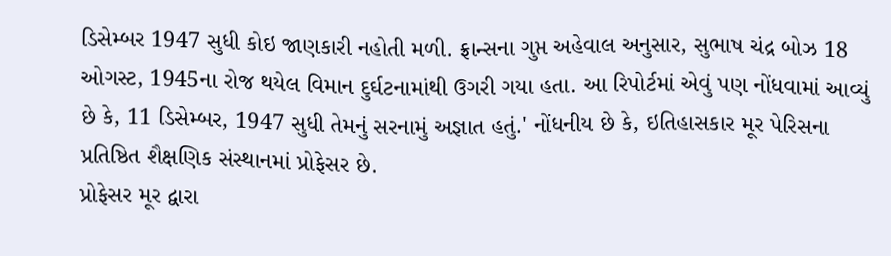ડિસેમ્બર 1947 સુધી કોઇ જાણકારી નહોતી મળી. ફ્રાન્સના ગુપ્ત અહેવાલ અનુસાર, સુભાષ ચંદ્ર બોઝ 18 ઓગસ્ટ, 1945ના રોજ થયેલ વિમાન દુર્ઘટનામાંથી ઉગરી ગયા હતા. આ રિપોર્ટમાં એવું પણ નોંધવામાં આવ્યું છે કે, 11 ડિસેમ્બર, 1947 સુધી તેમનું સરનામું અજ્ઞાત હતું.' નોંધનીય છે કે, ઇતિહાસકાર મૂર પેરિસના પ્રતિષ્ઠિત શૈક્ષણિક સંસ્થાનમાં પ્રોફેસર છે.
પ્રોફેસર મૂર દ્વારા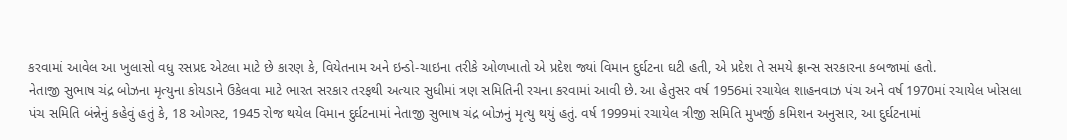કરવામાં આવેલ આ ખુલાસો વધુ રસપ્રદ એટલા માટે છે કારણ કે, વિયેતનામ અને ઇન્ડો-ચાઇના તરીકે ઓળખાતો એ પ્રદેશ જ્યાં વિમાન દુર્ઘટના ઘટી હતી, એ પ્રદેશ તે સમયે ફ્રાન્સ સરકારના કબજામાં હતો.
નેતાજી સુભાષ ચંદ્ર બોઝના મૃત્યુના કોયડાને ઉકેલવા માટે ભારત સરકાર તરફથી અત્યાર સુધીમાં ત્રણ સમિતિની રચના કરવામાં આવી છે. આ હેતુસર વર્ષ 1956માં રચાયેલ શાહનવાઝ પંચ અને વર્ષ 1970માં રચાયેલ ખોસલા પંચ સમિતિ બંન્નેનું કહેવું હતું કે, 18 ઓગસ્ટ, 1945 રોજ થયેલ વિમાન દુર્ઘટનામાં નેતાજી સુભાષ ચંદ્ર બોઝનું મૃત્યુ થયું હતું. વર્ષ 1999માં રચાયેલ ત્રીજી સમિતિ મુખર્જી કમિશન અનુસાર, આ દુર્ઘટનામાં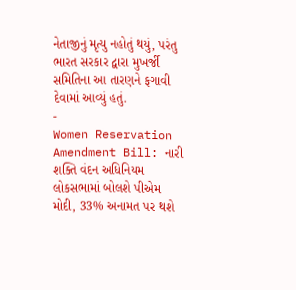નેતાજીનું મૃત્યુ નહોતું થયું, પરંતુ ભારત સરકાર દ્વારા મુખર્જી સમિતિના આ તારણને ફગાવી દેવામાં આવ્યું હતું.
-
Women Reservation Amendment Bill: નારી શક્તિ વંદન અધિનિયમ લોકસભામાં બોલશે પીએમ મોદી, 33% અનામત પર થશે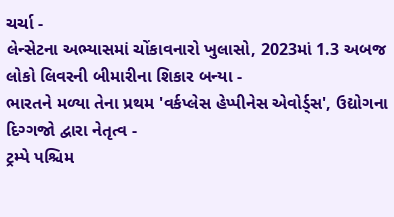ચર્ચા -
લેન્સેટના અભ્યાસમાં ચોંકાવનારો ખુલાસો, 2023માં 1.3 અબજ લોકો લિવરની બીમારીના શિકાર બન્યા -
ભારતને મળ્યા તેના પ્રથમ 'વર્કપ્લેસ હેપ્પીનેસ એવોર્ડ્સ', ઉદ્યોગના દિગ્ગજો દ્વારા નેતૃત્વ -
ટ્રમ્પે પશ્ચિમ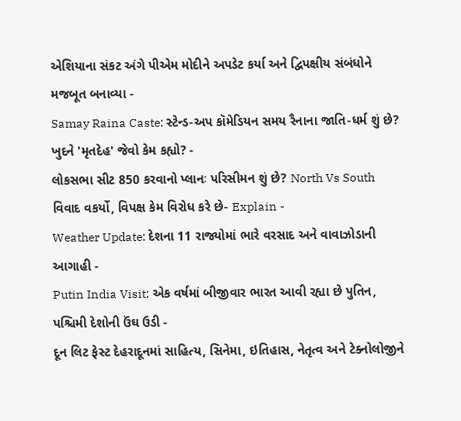એશિયાના સંકટ અંગે પીએમ મોદીને અપડેટ કર્યા અને દ્વિપક્ષીય સંબંધોને મજબૂત બનાવ્યા -
Samay Raina Caste: સ્ટેન્ડ-અપ કૉમેડિયન સમય રૈનાના જાતિ-ધર્મ શું છે? ખુદને 'મૃતદેહ' જેવો કેમ કહ્યો? -
લોકસભા સીટ 850 કરવાનો પ્લાનઃ પરિસીમન શું છે? North Vs South વિવાદ વકર્યો, વિપક્ષ કેમ વિરોધ કરે છે- Explain -
Weather Update: દેશના 11 રાજ્યોમાં ભારે વરસાદ અને વાવાઝોડાની આગાહી -
Putin India Visit: એક વર્ષમાં બીજીવાર ભારત આવી રહ્યા છે પુતિન, પશ્ચિમી દેશોની ઉંઘ ઉડી -
દૂન લિટ ફેસ્ટ દેહરાદૂનમાં સાહિત્ય, સિનેમા, ઇતિહાસ, નેતૃત્વ અને ટેક્નોલોજીને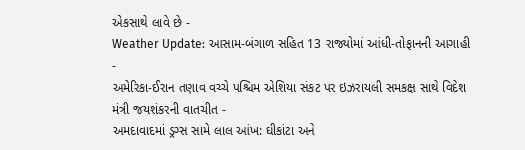એકસાથે લાવે છે -
Weather Update: આસામ-બંગાળ સહિત 13 રાજ્યોમાં આંધી-તોફાનની આગાહી -
અમેરિકા-ઈરાન તણાવ વચ્ચે પશ્ચિમ એશિયા સંકટ પર ઇઝરાયલી સમકક્ષ સાથે વિદેશ મંત્રી જયશંકરની વાતચીત -
અમદાવાદમાં ડ્રગ્સ સામે લાલ આંખ: ઘીકાંટા અને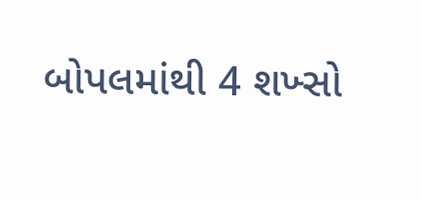બોપલમાંથી 4 શખ્સો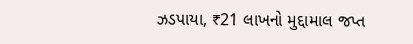ઝડપાયા, ₹21 લાખનો મુદ્દામાલ જપ્ત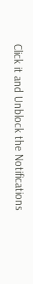Click it and Unblock the Notifications